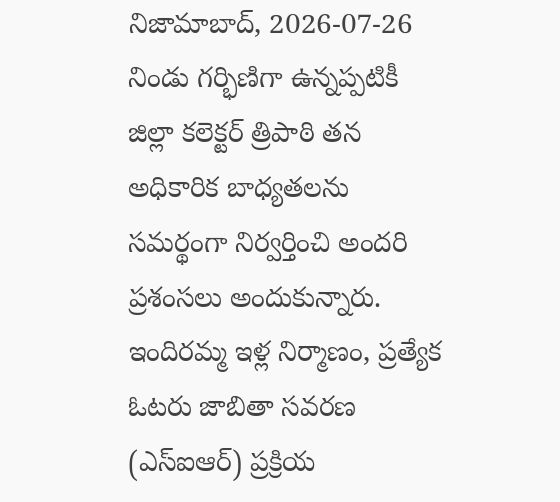నిజామాబాద్, 2026-07-26
నిండు గర్భిణిగా ఉన్నప్పటికీ జిల్లా కలెక్టర్ త్రిపాఠి తన అధికారిక బాధ్యతలను సమర్థంగా నిర్వర్తించి అందరి ప్రశంసలు అందుకున్నారు. ఇందిరమ్మ ఇళ్ల నిర్మాణం, ప్రత్యేక ఓటరు జాబితా సవరణ (ఎస్ఐఆర్) ప్రక్రియ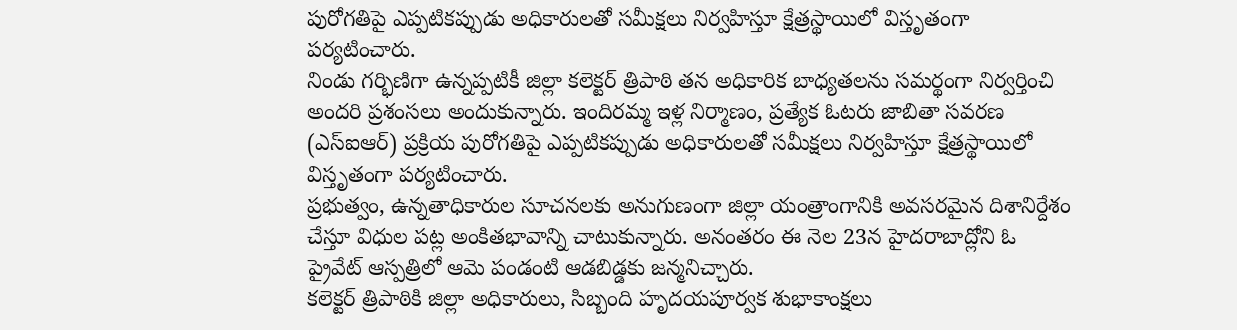పురోగతిపై ఎప్పటికప్పుడు అధికారులతో సమీక్షలు నిర్వహిస్తూ క్షేత్రస్థాయిలో విస్తృతంగా పర్యటించారు.
నిండు గర్భిణిగా ఉన్నప్పటికీ జిల్లా కలెక్టర్ త్రిపాఠి తన అధికారిక బాధ్యతలను సమర్థంగా నిర్వర్తించి అందరి ప్రశంసలు అందుకున్నారు. ఇందిరమ్మ ఇళ్ల నిర్మాణం, ప్రత్యేక ఓటరు జాబితా సవరణ (ఎస్ఐఆర్) ప్రక్రియ పురోగతిపై ఎప్పటికప్పుడు అధికారులతో సమీక్షలు నిర్వహిస్తూ క్షేత్రస్థాయిలో విస్తృతంగా పర్యటించారు.
ప్రభుత్వం, ఉన్నతాధికారుల సూచనలకు అనుగుణంగా జిల్లా యంత్రాంగానికి అవసరమైన దిశానిర్దేశం చేస్తూ విధుల పట్ల అంకితభావాన్ని చాటుకున్నారు. అనంతరం ఈ నెల 23న హైదరాబాద్లోని ఓ ప్రైవేట్ ఆస్పత్రిలో ఆమె పండంటి ఆడబిడ్డకు జన్మనిచ్చారు.
కలెక్టర్ త్రిపాఠికి జిల్లా అధికారులు, సిబ్బంది హృదయపూర్వక శుభాకాంక్షలు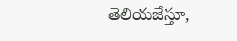తెలియజేస్తూ,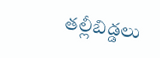తల్లీబిడ్డలు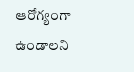ఆరోగ్యంగా ఉండాలని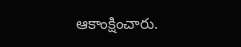ఆకాంక్షించారు.